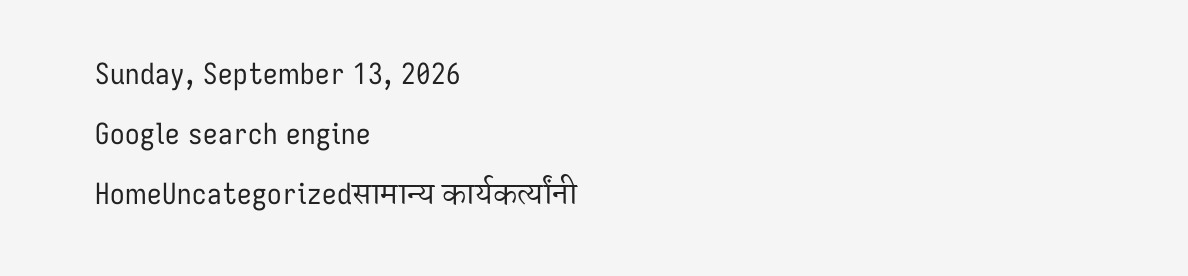Sunday, September 13, 2026
Google search engine
HomeUncategorizedसामान्य कार्यकर्त्यांनी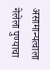असामान्यत्वाला नेलेला पुण्याचा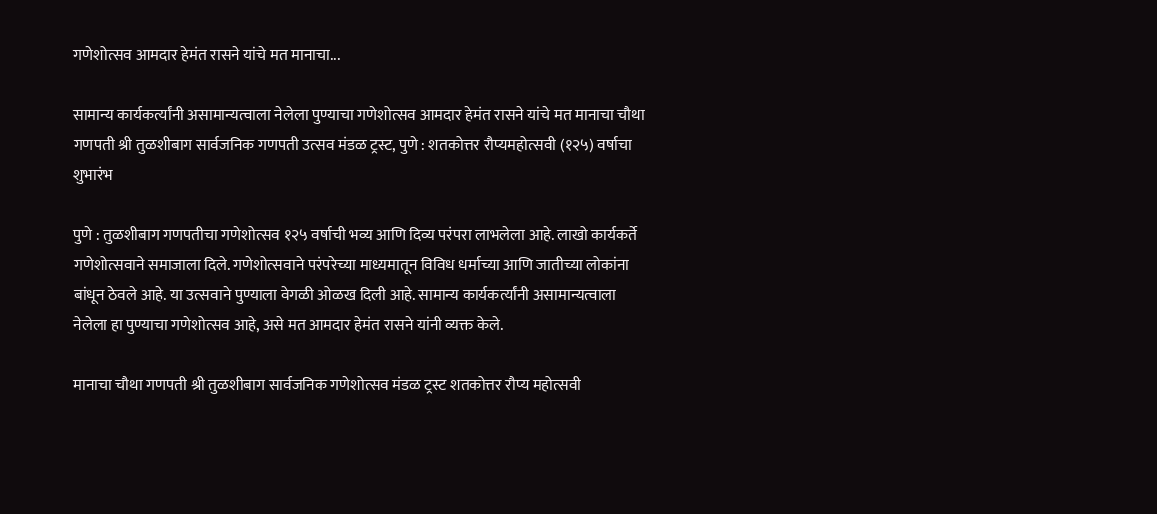गणेशोत्सव आमदार हेमंत रासने यांचे मत मानाचा...

सामान्य कार्यकर्त्यांनी असामान्यत्वाला नेलेला पुण्याचा गणेशोत्सव आमदार हेमंत रासने यांचे मत मानाचा चौथा गणपती श्री तुळशीबाग सार्वजनिक गणपती उत्सव मंडळ ट्रस्ट, पुणे : शतकोत्तर रौप्यमहोत्सवी (१२५) वर्षाचा शुभारंभ

पुणे : तुळशीबाग गणपतीचा गणेशोत्सव १२५ वर्षाची भव्य आणि दिव्य परंपरा लाभलेला आहे. लाखो कार्यकर्ते गणेशोत्सवाने समाजाला दिले. गणेशोत्सवाने परंपरेच्या माध्यमातून विविध धर्माच्या आणि जातीच्या लोकांना बांधून ठेवले आहे. या उत्सवाने पुण्याला वेगळी ओळख दिली आहे. सामान्य कार्यकर्त्यांनी असामान्यत्वाला नेलेला हा पुण्याचा गणेशोत्सव आहे, असे मत आमदार हेमंत रासने यांनी व्यक्त केले.

मानाचा चौथा गणपती श्री तुळशीबाग सार्वजनिक गणेशोत्सव मंडळ ट्रस्ट शतकोत्तर रौप्य महोत्सवी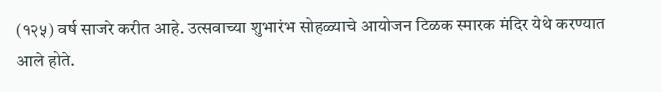(१२५) वर्ष साजरे करीत आहे. उत्सवाच्या शुभारंभ सोहळ्याचे आयोजन टिळक स्मारक मंदिर येथे करण्यात आले होते.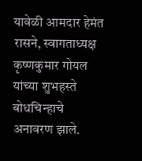यावेळी आमदार हेमंत रासने, स्वागताध्यक्ष कृष्णकुमार गोयल यांच्या शुभहस्ते बोधचिन्हाचे अनावरण झाले.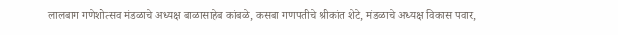लालबाग गणेशोत्सव मंडळाचे अध्यक्ष बाळासाहेब कांबळे, कसबा गणपतीचे श्रीकांत शेटे, मंडळाचे अध्यक्ष विकास पवार,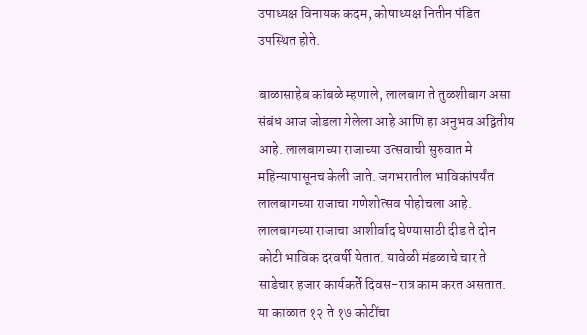उपाध्यक्ष विनायक कदम, कोषाध्यक्ष नितीन पंडित उपस्थित होते.

बाळासाहेब कांबळे म्हणाले, लालबाग ते तुळशीबाग असा संबंध आज जोडला गेलेला आहे आणि हा अनुभव अद्वितीय आहे. लालबागच्या राजाच्या उत्सवाची सुरुवात मे महिन्यापासूनच केली जाते. जगभरातील भाविकांपर्यंत लालबागच्या राजाचा गणेशोत्सव पोहोचला आहे. लालबागच्या राजाचा आशीर्वाद घेण्यासाठी दीड ते दोन कोटी भाविक दरवर्षी येतात. यावेळी मंडळाचे चार ते साडेचार हजार कार्यकर्ते दिवस-रात्र काम करत असतात. या काळात १२ ते १७ कोटींचा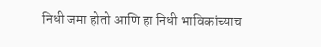निधी जमा होतो आणि हा निधी भाविकांच्याच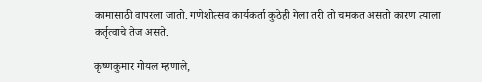कामासाठी वापरला जातो. गणेशोत्सव कार्यकर्ता कुठेही गेला तरी तो चमकत असतो कारण त्याला कर्तृत्वाचे तेज असते.

कृष्णकुमार गोयल म्हणाले,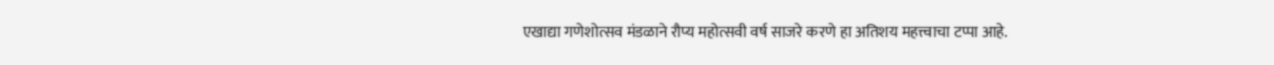एखाद्या गणेशोत्सव मंडळाने रौप्य महोत्सवी वर्ष साजरे करणे हा अतिशय महत्त्वाचा टप्पा आहे.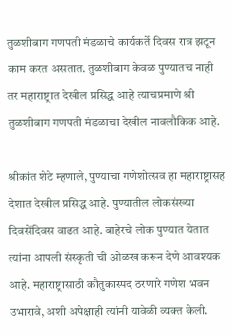तुळशीबाग गणपती मंडळाचे कार्यकर्ते दिवस रात्र झटून काम करत असतात. तुळशीबाग केवळ पुण्यातच नाही तर महाराष्ट्रात देखील प्रसिद्ध आहे त्याचप्रमाणे श्री तुळशीबाग गणपती मंडळाचा देखील नावलौकिक आहे.

श्रीकांत शेटे म्हणाले, पुण्याचा गणेशोत्सव हा महाराष्ट्रासह देशात देखील प्रसिद्ध आहे. पुण्यातील लोकसंख्या दिवसेंदिवस वाढत आहे. बाहेरचे लोक पुण्यात येतात त्यांना आपली संस्कृती ची ओळख करून देणे आवश्यक आहे. महाराष्ट्रासाठी कौतुकास्पद ठरणारे गणेश भवन उभारावे, अशी अपेक्षाही त्यांनी यावेळी व्यक्त केली.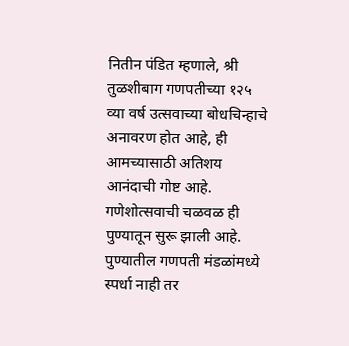नितीन पंडित म्हणाले, श्री तुळशीबाग गणपतीच्या १२५ व्या वर्ष उत्सवाच्या बोधचिन्हाचे अनावरण होत आहे, ही आमच्यासाठी अतिशय आनंदाची गोष्ट आहे. गणेशोत्सवाची चळवळ ही पुण्यातून सुरू झाली आहे. पुण्यातील गणपती मंडळांमध्ये स्पर्धा नाही तर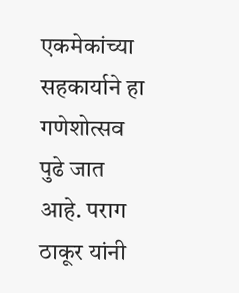एकमेकांच्या सहकार्याने हा गणेशोत्सव पुढे जात आहे. पराग ठाकूर यांनी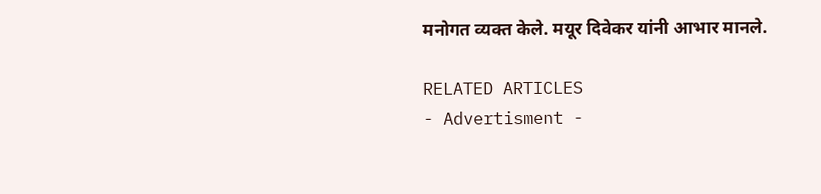मनोगत व्यक्त केले. मयूर दिवेकर यांनी आभार मानले.

RELATED ARTICLES
- Advertisment -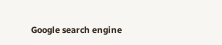Google search engine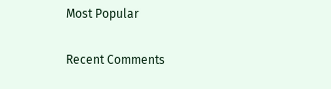Most Popular

Recent Comments